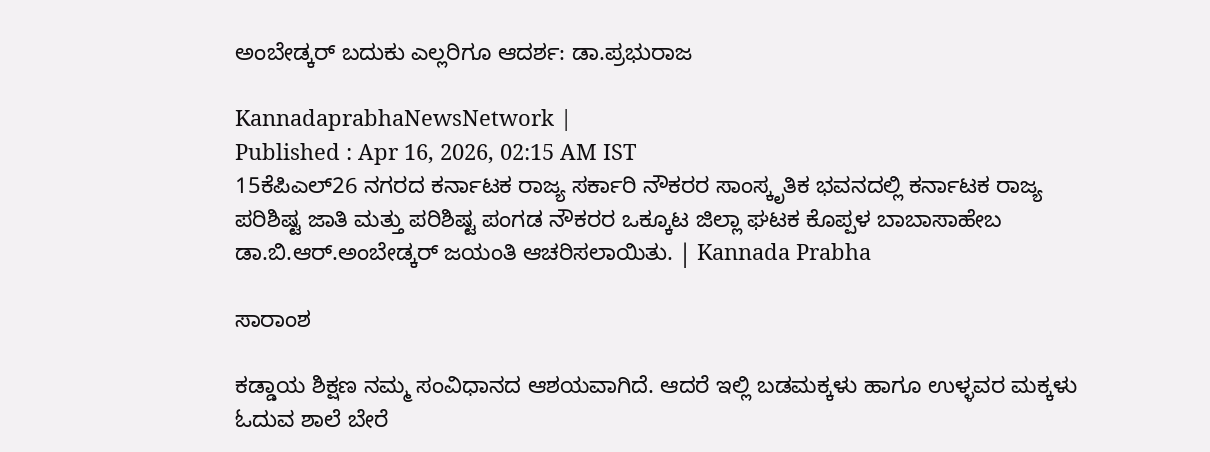ಅಂಬೇಡ್ಕರ್ ಬದುಕು ಎಲ್ಲರಿಗೂ ಆದರ್ಶ: ಡಾ.ಪ್ರಭುರಾಜ

KannadaprabhaNewsNetwork |
Published : Apr 16, 2026, 02:15 AM IST
15ಕೆಪಿಎಲ್26 ನಗರದ ಕರ್ನಾಟಕ ರಾಜ್ಯ ಸರ್ಕಾರಿ ನೌಕರರ ಸಾಂಸ್ಕೃತಿಕ ಭವನದಲ್ಲಿ ಕರ್ನಾಟಕ ರಾಜ್ಯ ಪರಿಶಿಷ್ಟ ಜಾತಿ ಮತ್ತು ಪರಿಶಿಷ್ಟ ಪಂಗಡ ನೌಕರರ ಒಕ್ಕೂಟ ಜಿಲ್ಲಾ ಘಟಕ ಕೊಪ್ಪಳ ಬಾಬಾಸಾಹೇಬ ಡಾ.ಬಿ.ಆರ್.ಅಂಬೇಡ್ಕರ್ ಜಯಂತಿ ಆಚರಿಸಲಾಯಿತು. | Kannada Prabha

ಸಾರಾಂಶ

ಕಡ್ಡಾಯ ಶಿಕ್ಷಣ ನಮ್ಮ ಸಂವಿಧಾನದ ಆಶಯವಾಗಿದೆ. ಆದರೆ ಇಲ್ಲಿ ಬಡಮಕ್ಕಳು ಹಾಗೂ ಉಳ್ಳವರ ಮಕ್ಕಳು ಓದುವ ಶಾಲೆ ಬೇರೆ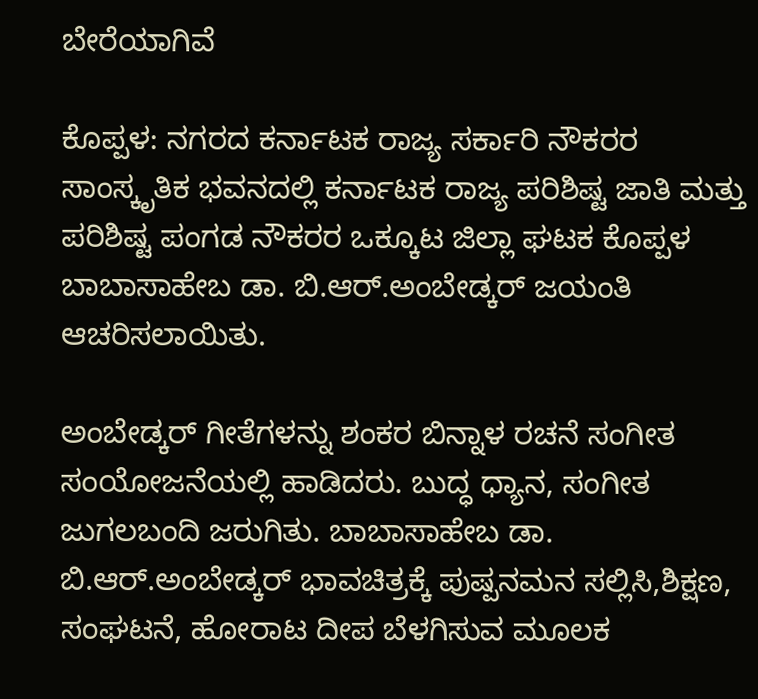ಬೇರೆಯಾಗಿವೆ

ಕೊಪ್ಪಳ: ನಗರದ ಕರ್ನಾಟಕ ರಾಜ್ಯ ಸರ್ಕಾರಿ ನೌಕರರ ಸಾಂಸ್ಕೃತಿಕ ಭವನದಲ್ಲಿ ಕರ್ನಾಟಕ ರಾಜ್ಯ ಪರಿಶಿಷ್ಟ ಜಾತಿ ಮತ್ತು ಪರಿಶಿಷ್ಟ ಪಂಗಡ ನೌಕರರ ಒಕ್ಕೂಟ ಜಿಲ್ಲಾ ಘಟಕ ಕೊಪ್ಪಳ ಬಾಬಾಸಾಹೇಬ ಡಾ. ಬಿ.ಆರ್.ಅಂಬೇಡ್ಕರ್ ಜಯಂತಿ ಆಚರಿಸಲಾಯಿತು.

ಅಂಬೇಡ್ಕರ್ ಗೀತೆಗಳನ್ನು ಶಂಕರ ಬಿನ್ನಾಳ ರಚನೆ ಸಂಗೀತ ಸಂಯೋಜನೆಯಲ್ಲಿ ಹಾಡಿದರು. ಬುದ್ಧ ಧ್ಯಾನ, ಸಂಗೀತ ಜುಗಲಬಂದಿ ಜರುಗಿತು. ಬಾಬಾಸಾಹೇಬ ಡಾ. ಬಿ.ಆರ್.ಅಂಬೇಡ್ಕರ್ ಭಾವಚಿತ್ರಕ್ಕೆ ಪುಷ್ಪನಮನ ಸಲ್ಲಿಸಿ,ಶಿಕ್ಷಣ, ಸಂಘಟನೆ, ಹೋರಾಟ ದೀಪ ಬೆಳಗಿಸುವ ಮೂಲಕ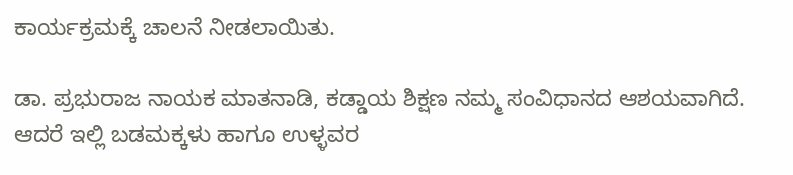ಕಾರ್ಯಕ್ರಮಕ್ಕೆ ಚಾಲನೆ ನೀಡಲಾಯಿತು.

ಡಾ. ಪ್ರಭುರಾಜ ನಾಯಕ ಮಾತನಾಡಿ, ಕಡ್ಡಾಯ ಶಿಕ್ಷಣ ನಮ್ಮ ಸಂವಿಧಾನದ ಆಶಯವಾಗಿದೆ. ಆದರೆ ಇಲ್ಲಿ ಬಡಮಕ್ಕಳು ಹಾಗೂ ಉಳ್ಳವರ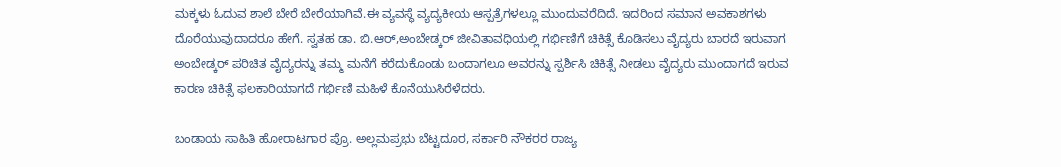ಮಕ್ಕಳು ಓದುವ ಶಾಲೆ ಬೇರೆ ಬೇರೆಯಾಗಿವೆ.ಈ ವ್ಯವಸ್ಥೆ ವ್ಯದ್ಯಕೀಯ ಆಸ್ಪತ್ರೆಗಳಲ್ಲೂ ಮುಂದುವರೆದಿದೆ. ಇದರಿಂದ ಸಮಾನ ಅವಕಾಶಗಳು ದೊರೆಯುವುದಾದರೂ ಹೇಗೆ. ಸ್ವತಹ ಡಾ. ಬಿ.ಆರ್,ಅಂಬೇಡ್ಕರ್ ಜೀವಿತಾವಧಿಯಲ್ಲಿ ಗರ್ಭಿಣಿಗೆ ಚಿಕಿತ್ಸೆ ಕೊಡಿಸಲು ವೈದ್ಯರು ಬಾರದೆ ಇರುವಾಗ ಅಂಬೇಡ್ಕರ್ ಪರಿಚಿತ ವೈದ್ಯರನ್ನು ತಮ್ಮ ಮನೆಗೆ ಕರೆದುಕೊಂಡು ಬಂದಾಗಲೂ ಅವರನ್ನು ಸ್ಪರ್ಶಿಸಿ ಚಿಕಿತ್ಸೆ ನೀಡಲು ವೈದ್ಯರು ಮುಂದಾಗದೆ ಇರುವ ಕಾರಣ ಚಿಕಿತ್ಸೆ ಫಲಕಾರಿಯಾಗದೆ ಗರ್ಭಿಣಿ ಮಹಿಳೆ ಕೊನೆಯುಸಿರೆಳೆದರು.

ಬಂಡಾಯ ಸಾಹಿತಿ ಹೋರಾಟಗಾರ ಪ್ರೊ. ಅಲ್ಲಮಪ್ರಭು ಬೆಟ್ಟದೂರ, ಸರ್ಕಾರಿ ನೌಕರರ ರಾಜ್ಯ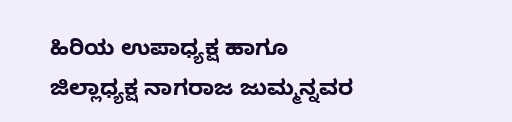ಹಿರಿಯ ಉಪಾಧ್ಯಕ್ಷ ಹಾಗೂ ಜಿಲ್ಲಾಧ್ಯಕ್ಷ ನಾಗರಾಜ ಜುಮ್ಮನ್ನವರ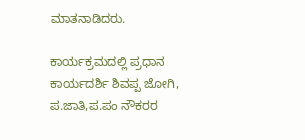ಮಾತನಾಡಿದರು.

ಕಾರ್ಯಕ್ರಮದಲ್ಲಿ ಪ್ರಧಾನ ಕಾರ್ಯದರ್ಶಿ ಶಿವಪ್ಪ ಜೋಗಿ, ಪ.ಜಾತಿ,ಪ.ಪಂ ನೌಕರರ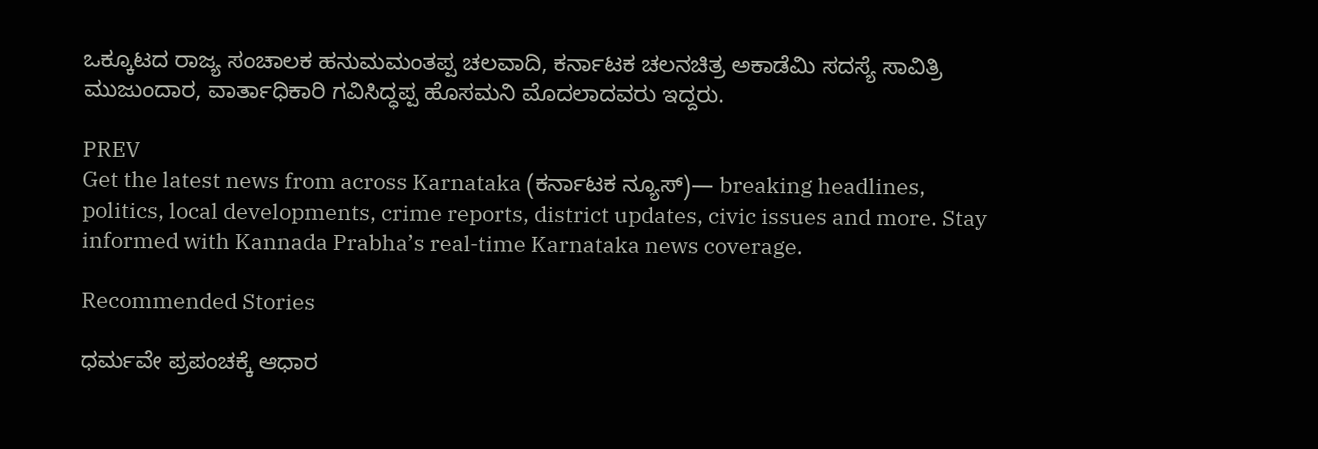ಒಕ್ಕೂಟದ ರಾಜ್ಯ ಸಂಚಾಲಕ ಹನುಮಮಂತಪ್ಪ ಚಲವಾದಿ, ಕರ್ನಾಟಕ ಚಲನಚಿತ್ರ ಅಕಾಡೆಮಿ ಸದಸ್ಯೆ ಸಾವಿತ್ರಿ ಮುಜುಂದಾರ, ವಾರ್ತಾಧಿಕಾರಿ ಗವಿಸಿದ್ಧಪ್ಪ ಹೊಸಮನಿ ಮೊದಲಾದವರು ಇದ್ದರು.

PREV
Get the latest news from across Karnataka (ಕರ್ನಾಟಕ ನ್ಯೂಸ್)— breaking headlines, politics, local developments, crime reports, district updates, civic issues and more. Stay informed with Kannada Prabha’s real‑time Karnataka news coverage.

Recommended Stories

ಧರ್ಮವೇ ಪ್ರಪಂಚಕ್ಕೆ ಆಧಾರ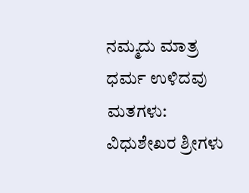ನಮ್ಮದು ಮಾತ್ರ ಧರ್ಮ ಉಳಿದವು ಮತಗಳು: ವಿಧುಶೇಖರ ಶ್ರೀಗಳು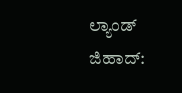ಲ್ಯಾಂಡ್ ಜಿಹಾದ್: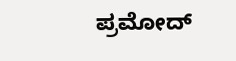ಪ್ರಮೋದ್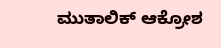ಮುತಾಲಿಕ್ ಆಕ್ರೋಶ